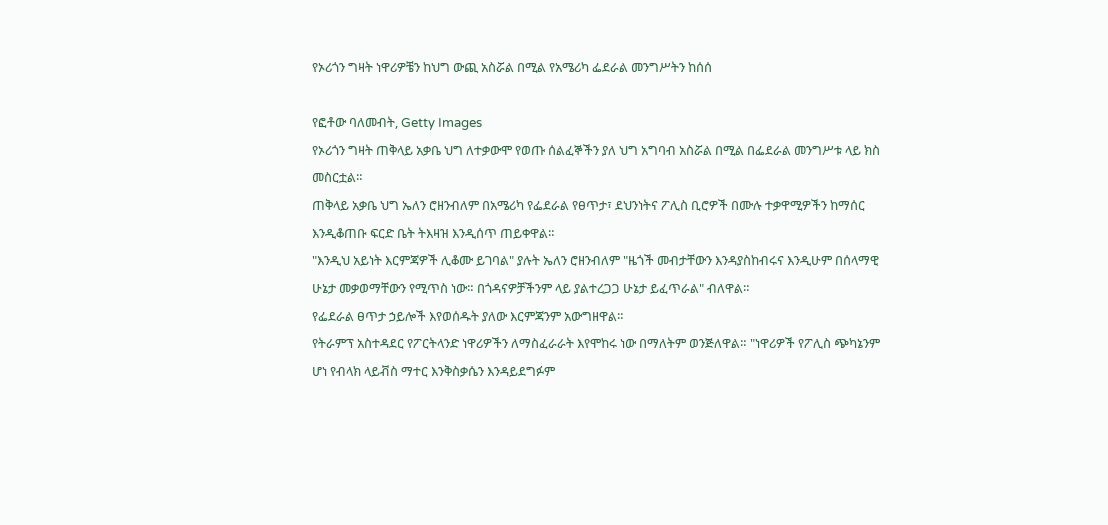የኦሪጎን ግዛት ነዋሪዎቼን ከህግ ውጪ አስሯል በሚል የአሜሪካ ፌደራል መንግሥትን ከሰሰ

የፎቶው ባለመብት, Getty Images
የኦሪጎን ግዛት ጠቅላይ አቃቤ ህግ ለተቃውሞ የወጡ ሰልፈኞችን ያለ ህግ አግባብ አስሯል በሚል በፌደራል መንግሥቱ ላይ ክስ መስርቷል።
ጠቅላይ አቃቤ ህግ ኤለን ሮዘንብለም በአሜሪካ የፌደራል የፀጥታ፣ ደህንነትና ፖሊስ ቢሮዎች በሙሉ ተቃዋሚዎችን ከማሰር እንዲቆጠቡ ፍርድ ቤት ትእዛዝ እንዲሰጥ ጠይቀዋል።
"እንዲህ አይነት እርምጃዎች ሊቆሙ ይገባል" ያሉት ኤለን ሮዘንብለም "ዜጎች መብታቸውን እንዳያስከብሩና እንዲሁም በሰላማዊ ሁኔታ መቃወማቸውን የሚጥስ ነው። በጎዳናዎቻችንም ላይ ያልተረጋጋ ሁኔታ ይፈጥራል" ብለዋል።
የፌደራል ፀጥታ ኃይሎች እየወሰዱት ያለው እርምጃንም አውግዘዋል።
የትራምፕ አስተዳደር የፖርትላንድ ነዋሪዎችን ለማስፈራራት እየሞከሩ ነው በማለትም ወንጅለዋል። "ነዋሪዎች የፖሊስ ጭካኔንም ሆነ የብላክ ላይቭስ ማተር እንቅስቃሴን እንዳይደግፉም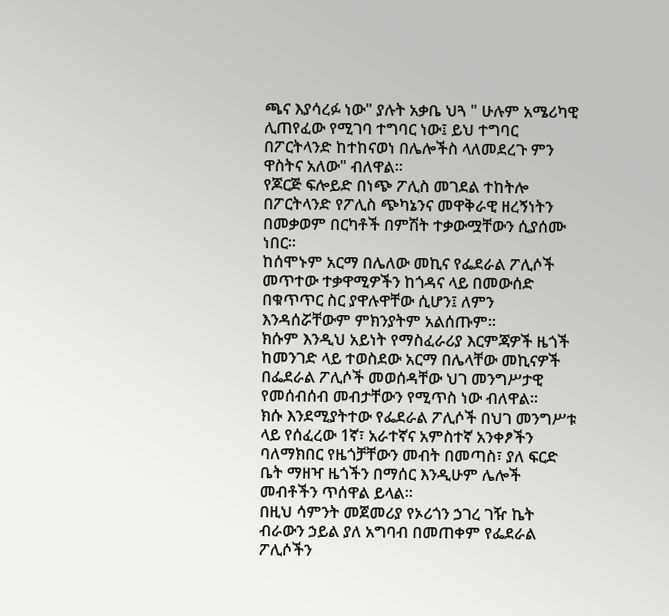ጫና እያሳረፉ ነው" ያሉት አቃቤ ህጓ " ሁሉም አሜሪካዊ ሊጠየፈው የሚገባ ተግባር ነው፤ ይህ ተግባር በፖርትላንድ ከተከናወነ በሌሎችስ ላለመደረጉ ምን ዋስትና አለው" ብለዋል።
የጆርጅ ፍሎይድ በነጭ ፖሊስ መገደል ተከትሎ በፖርትላንድ የፖሊስ ጭካኔንና መዋቅራዊ ዘረኝነትን በመቃወም በርካቶች በምሽት ተቃውሟቸውን ሲያሰሙ ነበር።
ከሰሞኑም አርማ በሌለው መኪና የፌደራል ፖሊሶች መጥተው ተቃዋሚዎችን ከጎዳና ላይ በመውሰድ በቁጥጥር ስር ያዋሉዋቸው ሲሆን፤ ለምን እንዳሰሯቸውም ምክንያትም አልሰጡም።
ክሱም እንዲህ አይነት የማስፈራሪያ እርምጃዎች ዜጎች ከመንገድ ላይ ተወስደው አርማ በሌላቸው መኪናዎች በፌደራል ፖሊሶች መወሰዳቸው ህገ መንግሥታዊ የመሰብሰብ መብታቸውን የሚጥስ ነው ብለዋል።
ክሱ እንደሚያትተው የፌደራል ፖሊሶች በህገ መንግሥቱ ላይ የሰፈረው 1ኛ፣ አራተኛና አምስተኛ አንቀፆችን ባለማክበር የዜጎቻቸውን መብት በመጣስ፣ ያለ ፍርድ ቤት ማዘዣ ዜጎችን በማሰር እንዲሁም ሌሎች መብቶችን ጥሰዋል ይላል።
በዚህ ሳምንት መጀመሪያ የኦሪጎን ኃገረ ገዥ ኬት ብራውን ኃይል ያለ አግባብ በመጠቀም የፌደራል ፖሊሶችን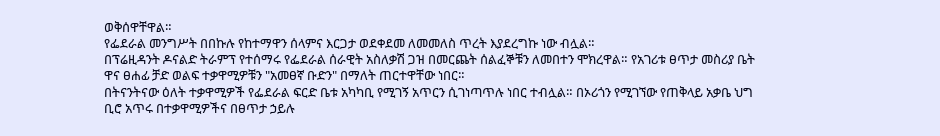ወቅሰዋቸዋል።
የፌደራል መንግሥት በበኩሉ የከተማዋን ሰላምና እርጋታ ወደቀደመ ለመመለስ ጥረት እያደረግኩ ነው ብሏል።
በፕሬዚዳንት ዶናልድ ትራምፕ የተሰማሩ የፌደራል ሰራዊት አስለቃሽ ጋዝ በመርጨት ሰልፈኞቹን ለመበተን ሞክረዋል። የአገሪቱ ፀጥታ መስሪያ ቤት ዋና ፀሐፊ ቻድ ወልፍ ተቃዋሚዎቹን "አመፀኛ ቡድን" በማለት ጠርተዋቸው ነበር።
በትናንትናው ዕለት ተቃዋሚዎች የፌደራል ፍርድ ቤቱ አካካቢ የሚገኝ አጥርን ሲገነጣጥሉ ነበር ተብሏል። በኦሪጎን የሚገኘው የጠቅላይ አቃቤ ህግ ቢሮ አጥሩ በተቃዋሚዎችና በፀጥታ ኃይሉ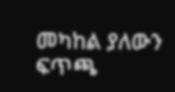መካከል ያለውን ፍጥጫ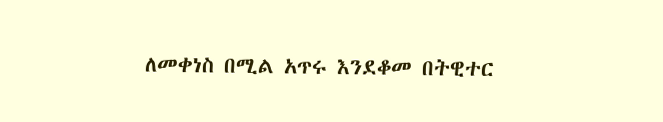ለመቀነስ በሚል አጥሩ እንደቆመ በትዊተር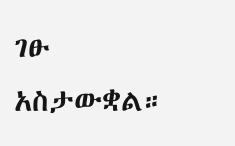ገፁ አስታውቋል።